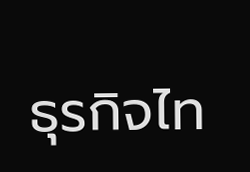ธุรกิจไท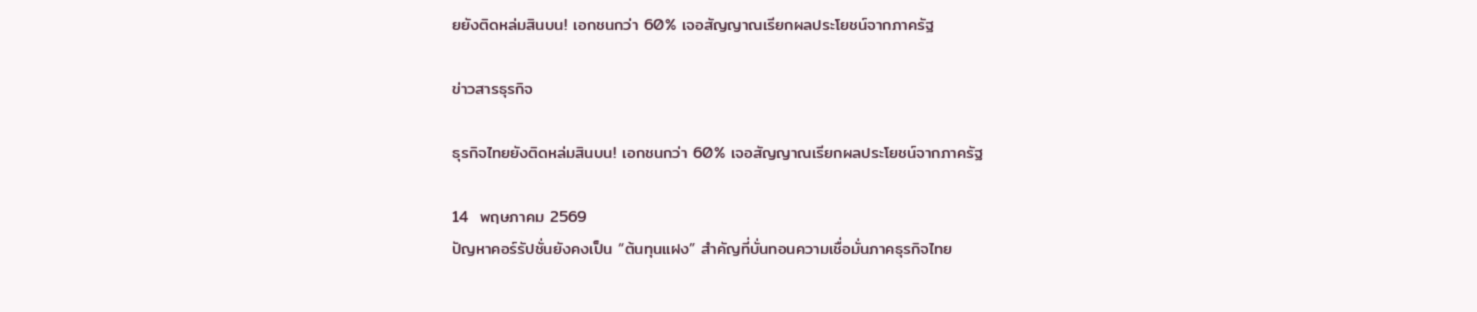ยยังติดหล่มสินบน! เอกชนกว่า 60% เจอสัญญาณเรียกผลประโยชน์จากภาครัฐ

ข่าวสารธุรกิจ

ธุรกิจไทยยังติดหล่มสินบน! เอกชนกว่า 60% เจอสัญญาณเรียกผลประโยชน์จากภาครัฐ

14  พฤษภาคม 2569
ปัญหาคอร์รัปชั่นยังคงเป็น “ต้นทุนแฝง” สำคัญที่บั่นทอนความเชื่อมั่นภาคธุรกิจไทย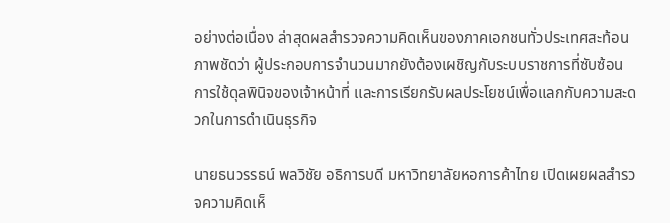อย่างต่อเนื่อง ล่าสุดผลสำรวจความคิดเห็นของภาคเอกชนทั่วประเทศสะท้อนภาพชัดว่า ผู้ประกอบการจำนวนมากยังต้องเผชิญกับระบบราชการที่ซับซ้อน การใช้ดุลพินิจของเจ้าหน้าที่ และการเรียกรับผลประโยชน์เพื่อแลกกับความสะดวกในการดำเนินธุรกิจ

นายธนวรรธน์ พลวิชัย อธิการบดี มหาวิทยาลัยหอการค้าไทย เปิดเผยผลสำรวจความคิดเห็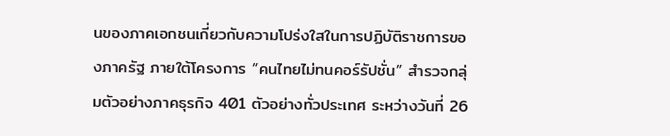นของภาคเอกชนเกี่ยวกับความโปร่งใสในการปฏิบัติราชการของภาครัฐ ภายใต้โครงการ “คนไทยไม่ทนคอร์รัปชั่น” สำรวจกลุ่มตัวอย่างภาคธุรกิจ 401 ตัวอย่างทั่วประเทศ ระหว่างวันที่ 26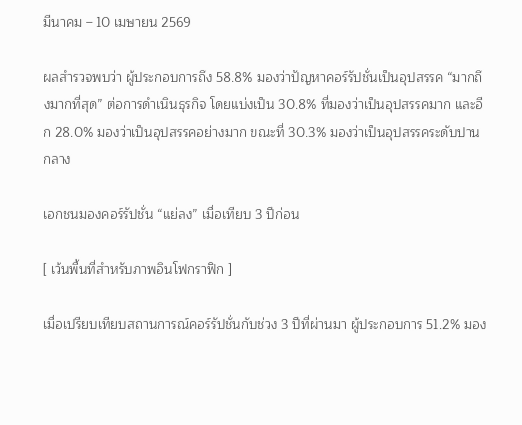มีนาคม – 10 เมษายน 2569

ผลสำรวจพบว่า ผู้ประกอบการถึง 58.8% มองว่าปัญหาคอร์รัปชั่นเป็นอุปสรรค “มากถึงมากที่สุด” ต่อการดำเนินธุรกิจ โดยแบ่งเป็น 30.8% ที่มองว่าเป็นอุปสรรคมาก และอีก 28.0% มองว่าเป็นอุปสรรคอย่างมาก ขณะที่ 30.3% มองว่าเป็นอุปสรรคระดับปานกลาง

เอกชนมองคอร์รัปชั่น “แย่ลง” เมื่อเทียบ 3 ปีก่อน

[ เว้นพื้นที่สำหรับภาพอินโฟกราฟิก ]

เมื่อเปรียบเทียบสถานการณ์คอร์รัปชั่นกับช่วง 3 ปีที่ผ่านมา ผู้ประกอบการ 51.2% มอง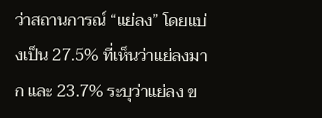ว่าสถานการณ์ “แย่ลง” โดยแบ่งเป็น 27.5% ที่เห็นว่าแย่ลงมาก และ 23.7% ระบุว่าแย่ลง ข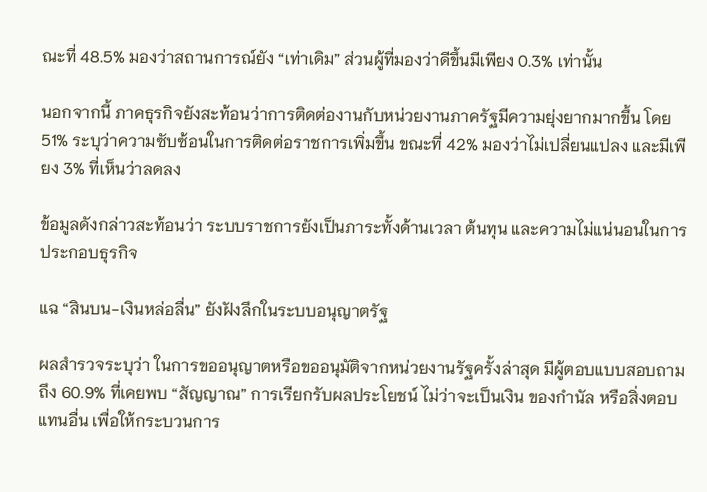ณะที่ 48.5% มองว่าสถานการณ์ยัง “เท่าเดิม” ส่วนผู้ที่มองว่าดีขึ้นมีเพียง 0.3% เท่านั้น

นอกจากนี้ ภาคธุรกิจยังสะท้อนว่าการติดต่องานกับหน่วยงานภาครัฐมีความยุ่งยากมากขึ้น โดย 51% ระบุว่าความซับซ้อนในการติดต่อราชการเพิ่มขึ้น ขณะที่ 42% มองว่าไม่เปลี่ยนแปลง และมีเพียง 3% ที่เห็นว่าลดลง

ข้อมูลดังกล่าวสะท้อนว่า ระบบราชการยังเป็นภาระทั้งด้านเวลา ต้นทุน และความไม่แน่นอนในการประกอบธุรกิจ

แฉ “สินบน-เงินหล่อลื่น” ยังฝังลึกในระบบอนุญาตรัฐ

ผลสำรวจระบุว่า ในการขออนุญาตหรือขออนุมัติจากหน่วยงานรัฐครั้งล่าสุด มีผู้ตอบแบบสอบถามถึง 60.9% ที่เคยพบ “สัญญาณ” การเรียกรับผลประโยชน์ ไม่ว่าจะเป็นเงิน ของกำนัล หรือสิ่งตอบแทนอื่น เพื่อให้กระบวนการ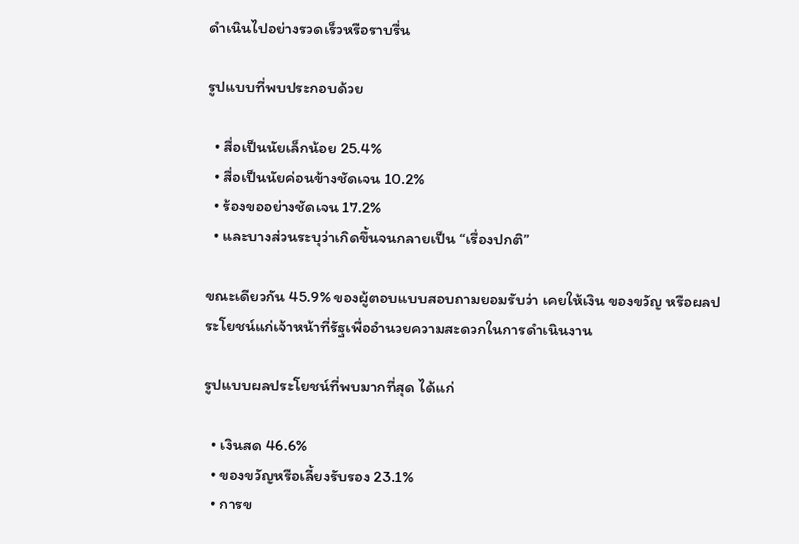ดำเนินไปอย่างรวดเร็วหรือราบรื่น

รูปแบบที่พบประกอบด้วย

  • สื่อเป็นนัยเล็กน้อย 25.4%
  • สื่อเป็นนัยค่อนข้างชัดเจน 10.2%
  • ร้องขออย่างชัดเจน 17.2%
  • และบางส่วนระบุว่าเกิดขึ้นจนกลายเป็น “เรื่องปกติ”

ขณะเดียวกัน 45.9% ของผู้ตอบแบบสอบถามยอมรับว่า เคยให้เงิน ของขวัญ หรือผลประโยชน์แก่เจ้าหน้าที่รัฐเพื่ออำนวยความสะดวกในการดำเนินงาน

รูปแบบผลประโยชน์ที่พบมากที่สุด ได้แก่

  • เงินสด 46.6%
  • ของขวัญหรือเลี้ยงรับรอง 23.1%
  • การข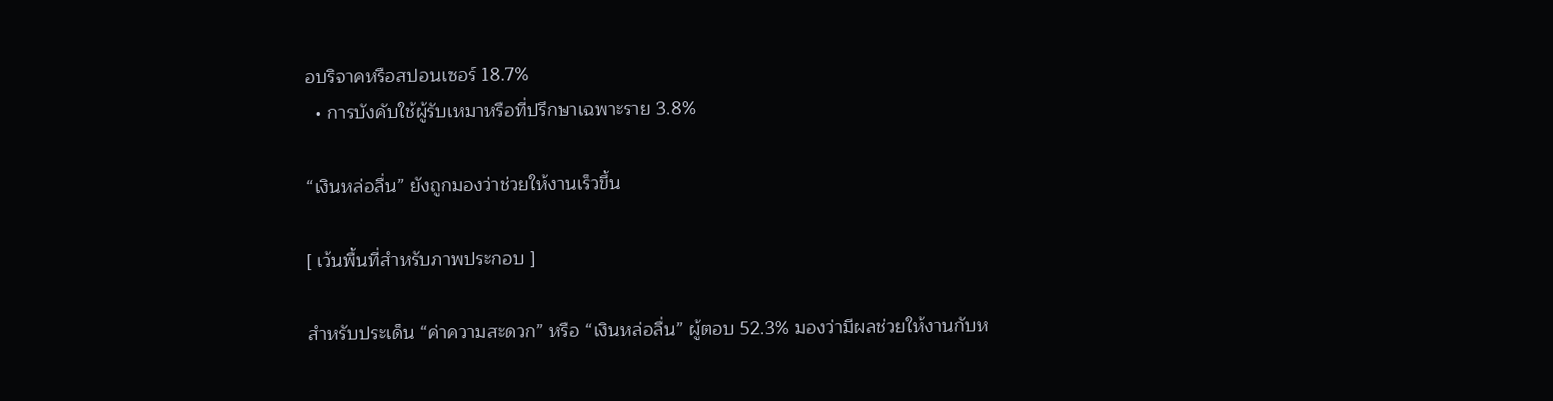อบริจาคหรือสปอนเซอร์ 18.7%
  • การบังคับใช้ผู้รับเหมาหรือที่ปรึกษาเฉพาะราย 3.8%

“เงินหล่อลื่น” ยังถูกมองว่าช่วยให้งานเร็วขึ้น

[ เว้นพื้นที่สำหรับภาพประกอบ ]

สำหรับประเด็น “ค่าความสะดวก” หรือ “เงินหล่อลื่น” ผู้ตอบ 52.3% มองว่ามีผลช่วยให้งานกับห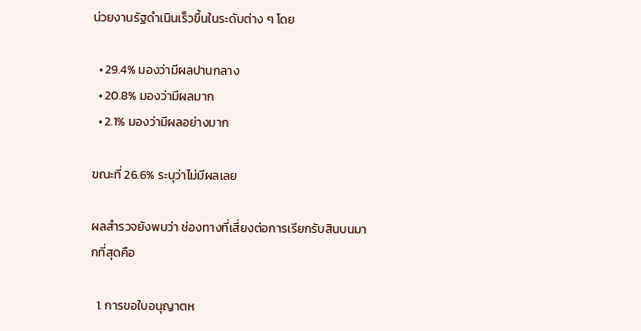น่วยงานรัฐดำเนินเร็วขึ้นในระดับต่าง ๆ โดย

  • 29.4% มองว่ามีผลปานกลาง
  • 20.8% มองว่ามีผลมาก
  • 2.1% มองว่ามีผลอย่างมาก

ขณะที่ 26.6% ระบุว่าไม่มีผลเลย

ผลสำรวจยังพบว่า ช่องทางที่เสี่ยงต่อการเรียกรับสินบนมากที่สุดคือ

  1. การขอใบอนุญาตห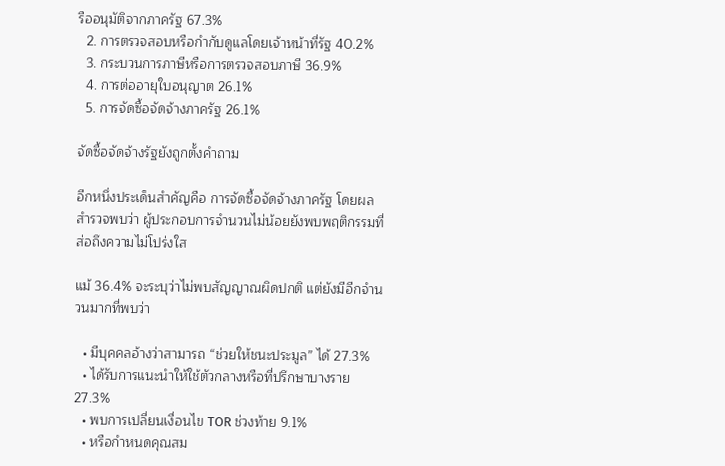รืออนุมัติจากภาครัฐ 67.3%
  2. การตรวจสอบหรือกำกับดูแลโดยเจ้าหน้าที่รัฐ 40.2%
  3. กระบวนการภาษีหรือการตรวจสอบภาษี 36.9%
  4. การต่ออายุใบอนุญาต 26.1%
  5. การจัดซื้อจัดจ้างภาครัฐ 26.1%

จัดซื้อจัดจ้างรัฐยังถูกตั้งคำถาม

อีกหนึ่งประเด็นสำคัญคือ การจัดซื้อจัดจ้างภาครัฐ โดยผลสำรวจพบว่า ผู้ประกอบการจำนวนไม่น้อยยังพบพฤติกรรมที่ส่อถึงความไม่โปร่งใส

แม้ 36.4% จะระบุว่าไม่พบสัญญาณผิดปกติ แต่ยังมีอีกจำนวนมากที่พบว่า

  • มีบุคคลอ้างว่าสามารถ “ช่วยให้ชนะประมูล” ได้ 27.3%
  • ได้รับการแนะนำให้ใช้ตัวกลางหรือที่ปรึกษาบางราย 27.3%
  • พบการเปลี่ยนเงื่อนไข TOR ช่วงท้าย 9.1%
  • หรือกำหนดคุณสม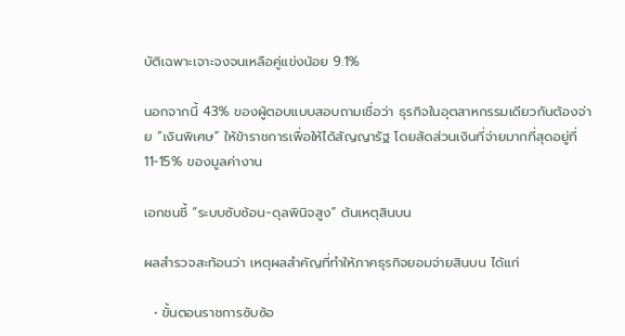บัติเฉพาะเจาะจงจนเหลือคู่แข่งน้อย 9.1%

นอกจากนี้ 43% ของผู้ตอบแบบสอบถามเชื่อว่า ธุรกิจในอุตสาหกรรมเดียวกันต้องจ่าย “เงินพิเศษ” ให้ข้าราชการเพื่อให้ได้สัญญารัฐ โดยสัดส่วนเงินที่จ่ายมากที่สุดอยู่ที่ 11-15% ของมูลค่างาน

เอกชนชี้ “ระบบซับซ้อน-ดุลพินิจสูง” ต้นเหตุสินบน

ผลสำรวจสะท้อนว่า เหตุผลสำคัญที่ทำให้ภาคธุรกิจยอมจ่ายสินบน ได้แก่

  • ขั้นตอนราชการซับซ้อ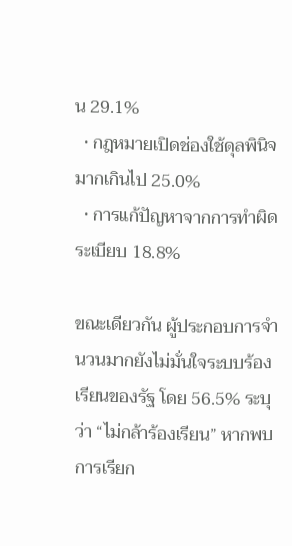น 29.1%
  • กฎหมายเปิดช่องใช้ดุลพินิจมากเกินไป 25.0%
  • การแก้ปัญหาจากการทำผิดระเบียบ 18.8%

ขณะเดียวกัน ผู้ประกอบการจำนวนมากยังไม่มั่นใจระบบร้องเรียนของรัฐ โดย 56.5% ระบุว่า “ไม่กล้าร้องเรียน” หากพบการเรียก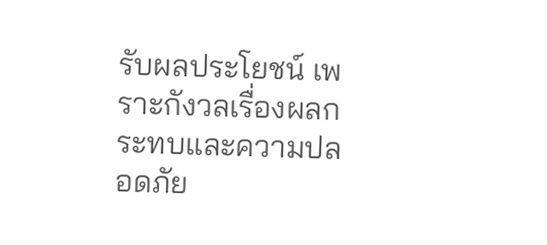รับผลประโยชน์ เพราะกังวลเรื่องผลกระทบและความปลอดภัย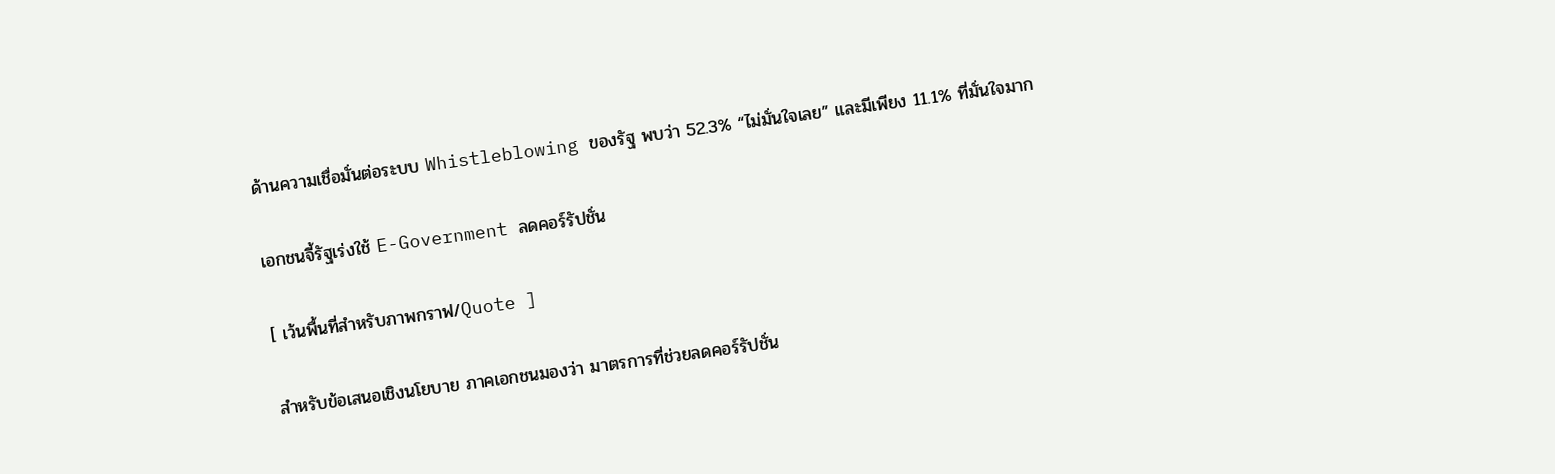ด้านความเชื่อมั่นต่อระบบ Whistleblowing ของรัฐ พบว่า 52.3% “ไม่มั่นใจเลย” และมีเพียง 11.1% ที่มั่นใจมาก

เอกชนจี้รัฐเร่งใช้ E-Government ลดคอร์รัปชั่น

[ เว้นพื้นที่สำหรับภาพกราฟ/Quote ]

สำหรับข้อเสนอเชิงนโยบาย ภาคเอกชนมองว่า มาตรการที่ช่วยลดคอร์รัปชั่น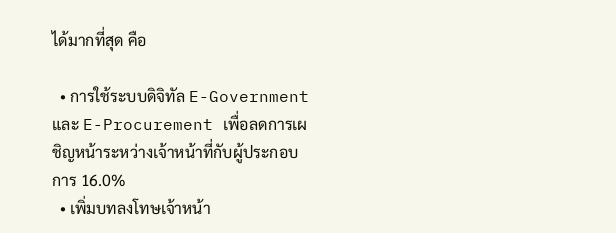ได้มากที่สุด คือ

  • การใช้ระบบดิจิทัล E-Government และ E-Procurement เพื่อลดการเผชิญหน้าระหว่างเจ้าหน้าที่กับผู้ประกอบการ 16.0%
  • เพิ่มบทลงโทษเจ้าหน้า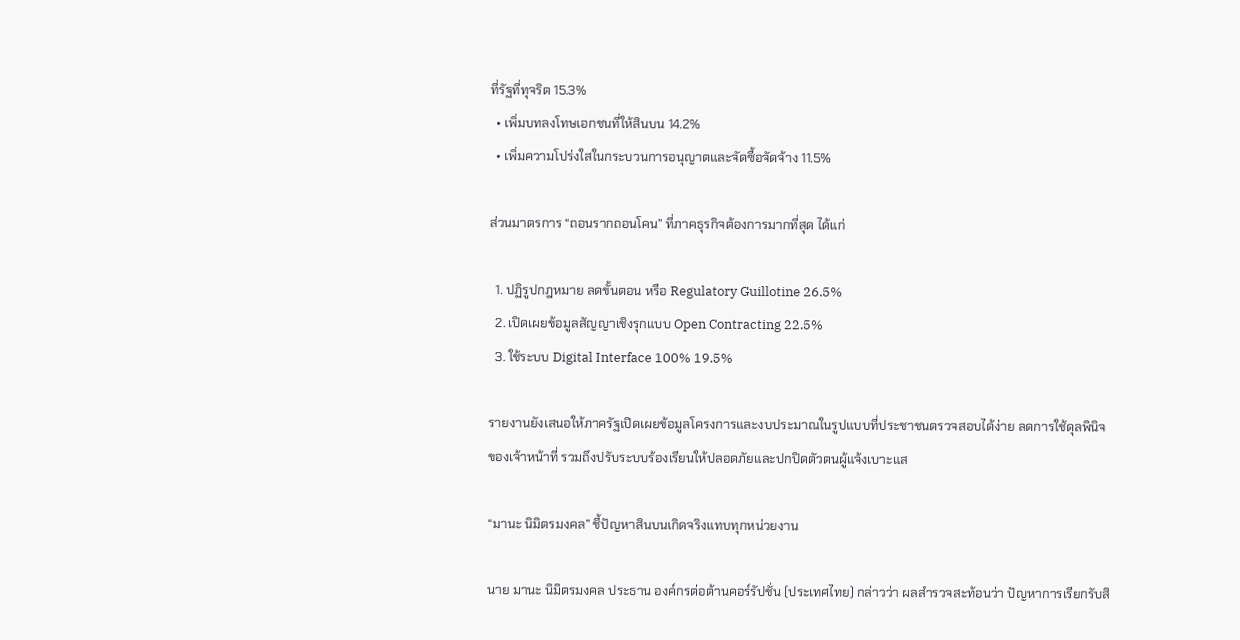ที่รัฐที่ทุจริต 15.3%
  • เพิ่มบทลงโทษเอกชนที่ให้สินบน 14.2%
  • เพิ่มความโปร่งใสในกระบวนการอนุญาตและจัดซื้อจัดจ้าง 11.5%

ส่วนมาตรการ “ถอนรากถอนโคน” ที่ภาคธุรกิจต้องการมากที่สุด ได้แก่

  1. ปฏิรูปกฎหมาย ลดขั้นตอน หรือ Regulatory Guillotine 26.5%
  2. เปิดเผยข้อมูลสัญญาเชิงรุกแบบ Open Contracting 22.5%
  3. ใช้ระบบ Digital Interface 100% 19.5%

รายงานยังเสนอให้ภาครัฐเปิดเผยข้อมูลโครงการและงบประมาณในรูปแบบที่ประชาชนตรวจสอบได้ง่าย ลดการใช้ดุลพินิจของเจ้าหน้าที่ รวมถึงปรับระบบร้องเรียนให้ปลอดภัยและปกปิดตัวตนผู้แจ้งเบาะแส

“มานะ นิมิตรมงคล” ชี้ปัญหาสินบนเกิดจริงแทบทุกหน่วยงาน

นาย มานะ นิมิตรมงคล ประธาน องค์กรต่อต้านคอร์รัปชั่น (ประเทศไทย) กล่าวว่า ผลสำรวจสะท้อนว่า ปัญหาการเรียกรับสิ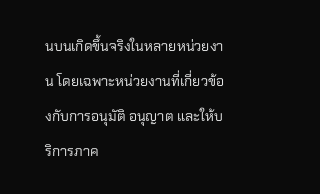นบนเกิดขึ้นจริงในหลายหน่วยงาน โดยเฉพาะหน่วยงานที่เกี่ยวข้องกับการอนุมัติ อนุญาต และให้บริการภาค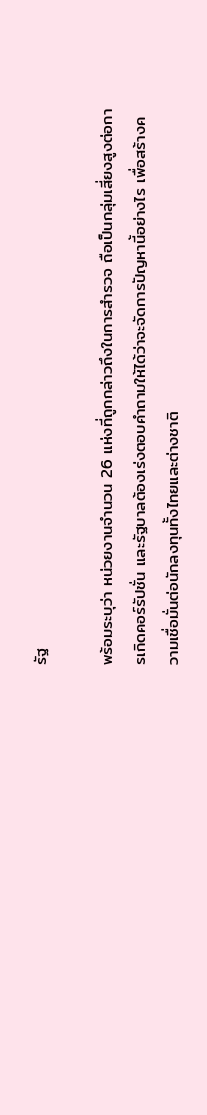รัฐ

พร้อมระบุว่า หน่วยงานจำนวน 26 แห่งที่ถูกกล่าวถึงในการสำรวจ ถือเป็นกลุ่มเสี่ยงสูงต่อการเกิดคอร์รัปชั่น และรัฐบาลต้องเร่งตอบคำถามให้ได้ว่าจะจัดการปัญหานี้อย่างไร เพื่อสร้างความเชื่อมั่นต่อนักลงทุนทั้งไทยและต่างชาติ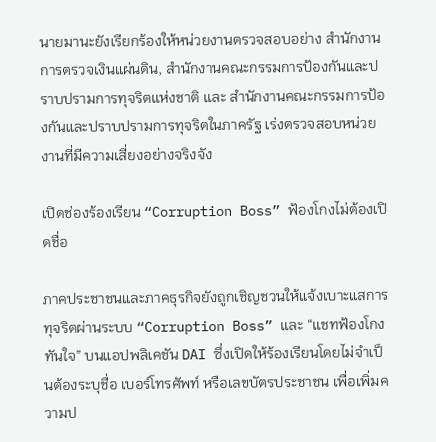นายมานะยังเรียกร้องให้หน่วยงานตรวจสอบอย่าง สำนักงานการตรวจเงินแผ่นดิน, สำนักงานคณะกรรมการป้องกันและปราบปรามการทุจริตแห่งชาติ และ สำนักงานคณะกรรมการป้องกันและปราบปรามการทุจริตในภาครัฐ เร่งตรวจสอบหน่วยงานที่มีความเสี่ยงอย่างจริงจัง

เปิดช่องร้องเรียน “Corruption Boss” ฟ้องโกงไม่ต้องเปิดชื่อ

ภาคประชาชนและภาคธุรกิจยังถูกเชิญชวนให้แจ้งเบาะแสการทุจริตผ่านระบบ “Corruption Boss” และ “แชทฟ้องโกงทันใจ” บนแอปพลิเคชัน DAI ซึ่งเปิดให้ร้องเรียนโดยไม่จำเป็นต้องระบุชื่อ เบอร์โทรศัพท์ หรือเลขบัตรประชาชน เพื่อเพิ่มความป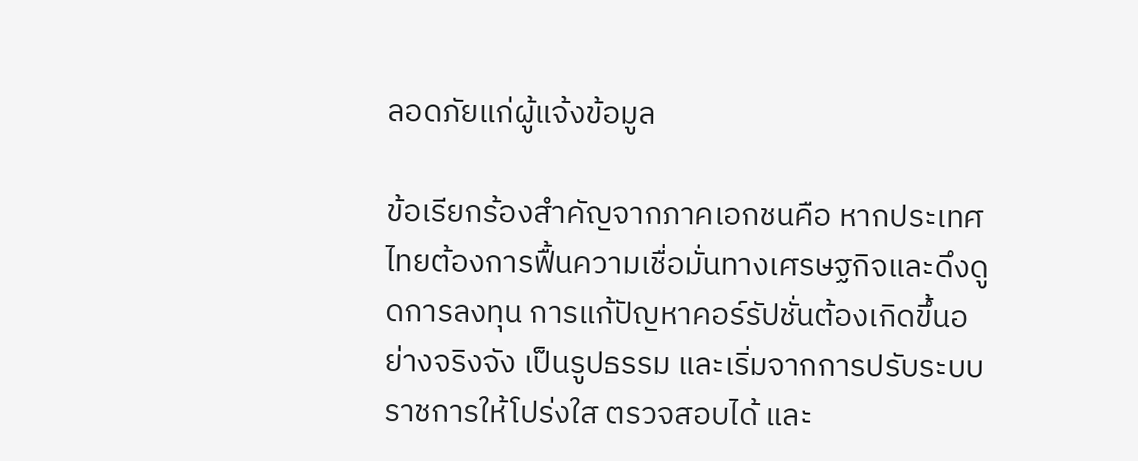ลอดภัยแก่ผู้แจ้งข้อมูล

ข้อเรียกร้องสำคัญจากภาคเอกชนคือ หากประเทศไทยต้องการฟื้นความเชื่อมั่นทางเศรษฐกิจและดึงดูดการลงทุน การแก้ปัญหาคอร์รัปชั่นต้องเกิดขึ้นอย่างจริงจัง เป็นรูปธรรม และเริ่มจากการปรับระบบราชการให้โปร่งใส ตรวจสอบได้ และ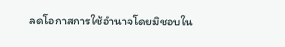ลดโอกาสการใช้อำนาจโดยมิชอบใน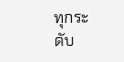ทุกระดับ